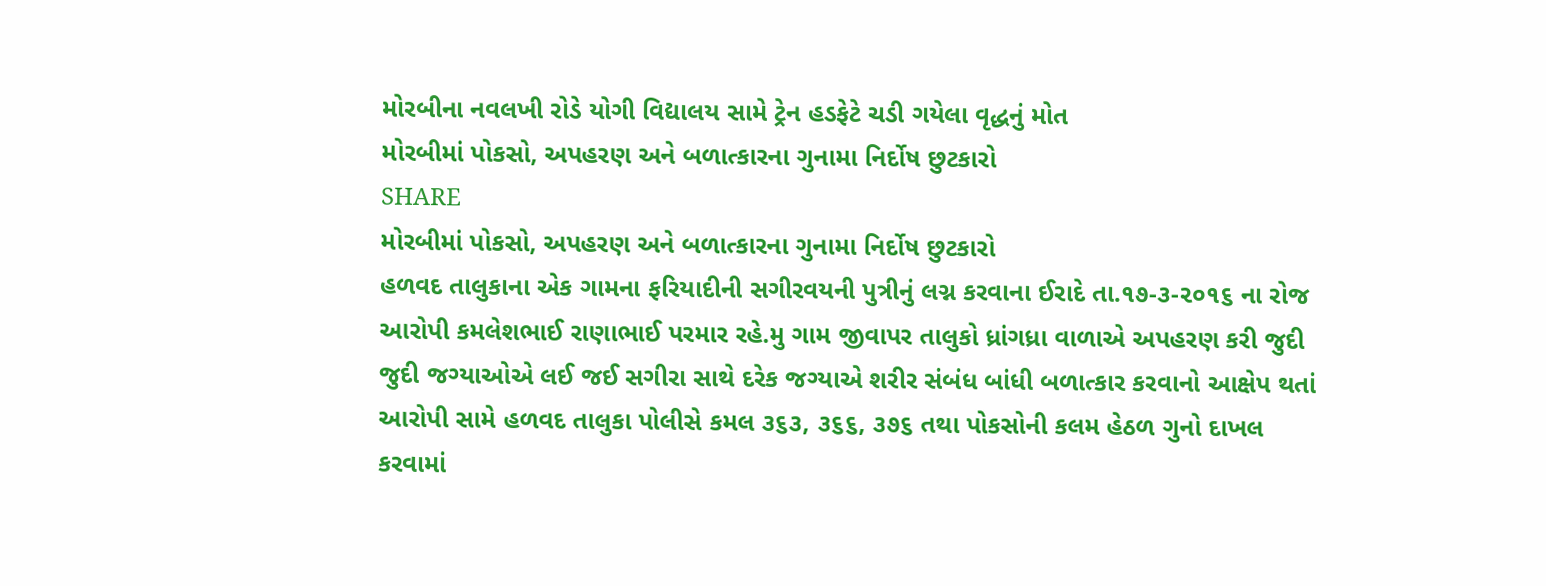મોરબીના નવલખી રોડે યોગી વિદ્યાલય સામે ટ્રેન હડફેટે ચડી ગયેલા વૃદ્ધનું મોત
મોરબીમાં પોકસો, અપહરણ અને બળાત્કારના ગુનામા નિર્દોષ છુટકારો
SHARE
મોરબીમાં પોકસો, અપહરણ અને બળાત્કારના ગુનામા નિર્દોષ છુટકારો
હળવદ તાલુકાના એક ગામના ફરિયાદીની સગીરવયની પુત્રીનું લગ્ન કરવાના ઈરાદે તા.૧૭-૩-૨૦૧૬ ના રોજ આરોપી કમલેશભાઈ રાણાભાઈ પરમાર રહે.મુ ગામ જીવાપર તાલુકો ધ્રાંગધ્રા વાળાએ અપહરણ કરી જુદી જુદી જગ્યાઓએ લઈ જઈ સગીરા સાથે દરેક જગ્યાએ શરીર સંબંધ બાંધી બળાત્કાર કરવાનો આક્ષેપ થતાં આરોપી સામે હળવદ તાલુકા પોલીસે કમલ ૩૬૩, ૩૬૬, ૩૭૬ તથા પોકસોની કલમ હેઠળ ગુનો દાખલ કરવામાં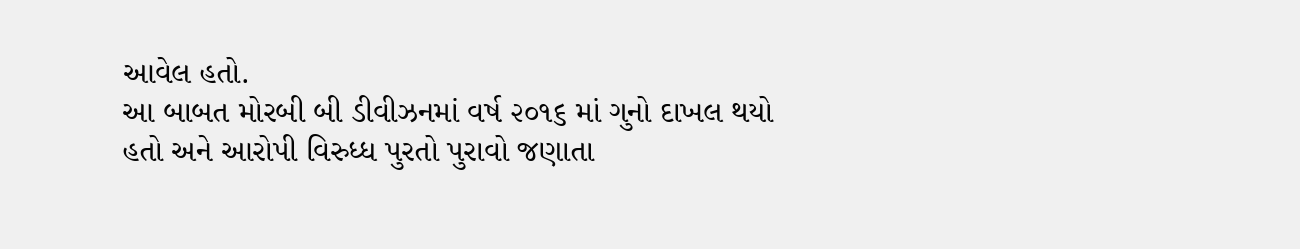આવેલ હતો.
આ બાબત મોરબી બી ડીવીઝનમાં વર્ષ ૨૦૧૬ માં ગુનો દાખલ થયો હતો અને આરોપી વિરુધ્ધ પુરતો પુરાવો જણાતા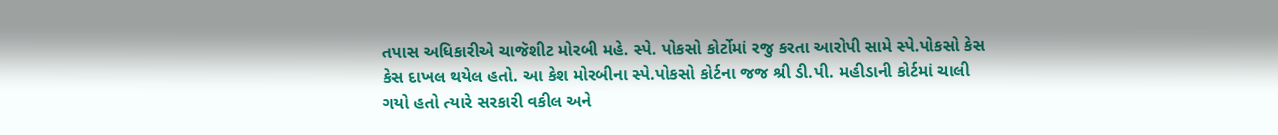તપાસ અધિકારીએ ચાજૅશીટ મોરબી મહે. સ્પે. પોકસો કોર્ટોમાં રજુ કરતા આરોપી સામે સ્પે.પોકસો કેસ કેસ દાખલ થયેલ હતો. આ કેશ મોરબીના સ્પે.પોકસો કોર્ટના જજ શ્રી ડી.પી. મહીડાની કોર્ટમાં ચાલી ગયો હતો ત્યારે સરકારી વકીલ અને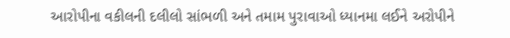આરોપીના વકીલની દલીલો સાંભળી અને તમામ પુરાવાઓ ધ્યાનમા લઈને અરોપીને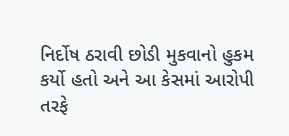નિર્દોષ ઠરાવી છોડી મુકવાનો હુકમ કર્યો હતો અને આ કેસમાં આરોપી તરફે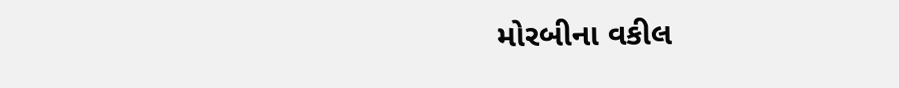મોરબીના વકીલ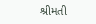શ્રીમતી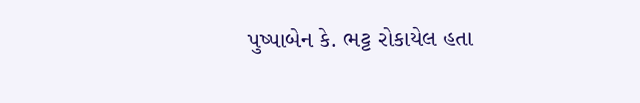પુષ્પાબેન કે. ભટ્ટ રોકાયેલ હતા